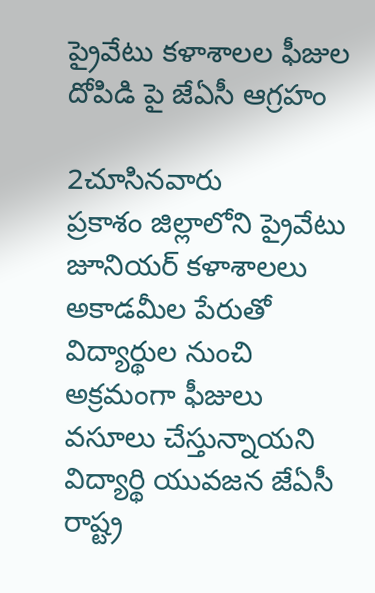ప్రైవేటు కళాశాలల ఫీజుల దోపిడి పై జేఏసీ ఆగ్రహం

2చూసినవారు
ప్రకాశం జిల్లాలోని ప్రైవేటు జూనియర్ కళాశాలలు అకాడమీల పేరుతో విద్యార్థుల నుంచి అక్రమంగా ఫీజులు వసూలు చేస్తున్నాయని విద్యార్థి యువజన జేఏసీ రాష్ట్ర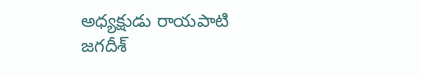అధ్యక్షుడు రాయపాటి జగదీశ్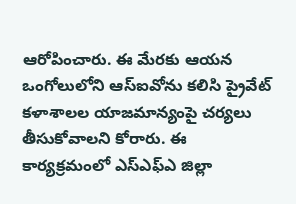ఆరోపించారు. ఈ మేరకు ఆయన ఒంగోలులోని ఆస్ఐవోను కలిసి ప్రైవేట్ కళాశాలల యాజమాన్యంపై చర్యలు తీసుకోవాలని కోరారు. ఈ కార్యక్రమంలో ఎస్ఎఫ్ఎ జిల్లా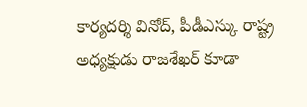కార్యదర్శి వినోద్, పీడీఎస్కు రాష్ట్ర అధ్యక్షుడు రాజశేఖర్ కూడా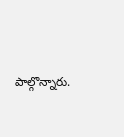పాల్గొన్నారు.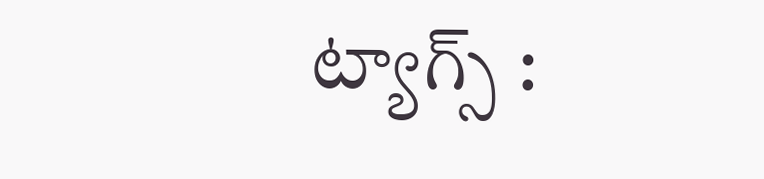ట్యాగ్స్ :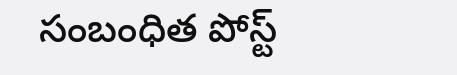సంబంధిత పోస్ట్